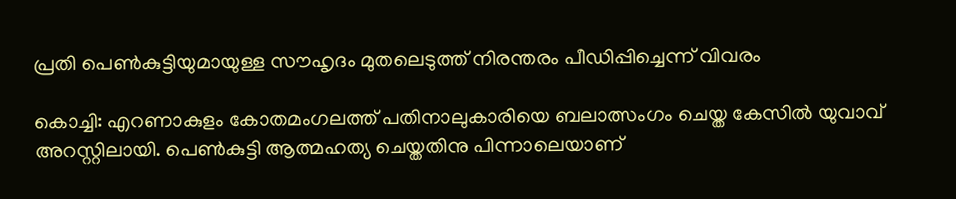പ്രതി പെൺകുട്ടിയുമായുള്ള സൗഹൃദം മുതലെടുത്ത് നിരന്തരം പീഡിപ്പിച്ചെന്ന് വിവരം

കൊച്ചി: എറണാകുളം കോതമംഗലത്ത് പതിനാലുകാരിയെ ബലാത്സംഗം ചെയ്ത കേസില്‍ യുവാവ് അറസ്റ്റിലായി. പെൺകുട്ടി ആത്മഹത്യ ചെയ്തതിനു പിന്നാലെയാണ്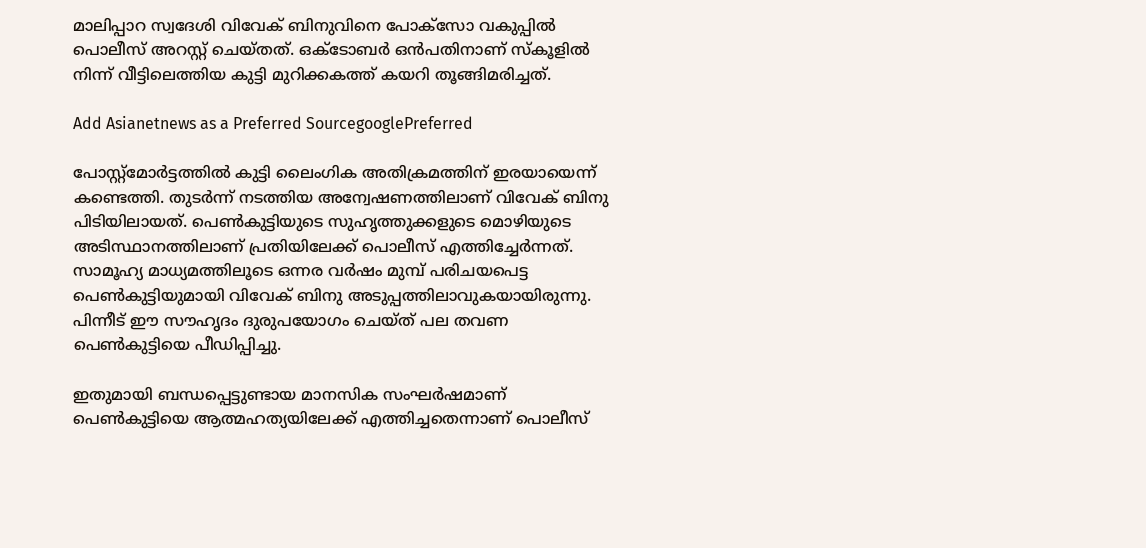മാലിപ്പാറ സ്വദേശി വിവേക് ബിനുവിനെ പോക്സോ വകുപ്പില്‍ പൊലീസ് അറസ്റ്റ് ചെയ്തത്. ഒക്ടോബർ ഒൻപതിനാണ് സ്കൂളിൽ നിന്ന് വീട്ടിലെത്തിയ കുട്ടി മുറിക്കകത്ത് കയറി തൂങ്ങിമരിച്ചത്.

Add Asianetnews as a Preferred SourcegooglePreferred

പോസ്റ്റ്‌മോര്‍ട്ടത്തില്‍ കുട്ടി ലൈംഗിക അതിക്രമത്തിന് ഇരയായെന്ന് കണ്ടെത്തി. തുടർന്ന് നടത്തിയ അന്വേഷണത്തിലാണ് വിവേക് ബിനു പിടിയിലായത്. പെൺകുട്ടിയുടെ സുഹൃത്തുക്കളുടെ മൊഴിയുടെ അടിസ്ഥാനത്തിലാണ് പ്രതിയിലേക്ക് പൊലീസ് എത്തിച്ചേര്‍ന്നത്. സാമൂഹ്യ മാധ്യമത്തിലൂടെ ഒന്നര വര്‍ഷം മുമ്പ് പരിചയപെട്ട പെൺകുട്ടിയുമായി വിവേക് ബിനു അടുപ്പത്തിലാവുകയായിരുന്നു. പിന്നീട് ഈ സൗഹൃദം ദുരുപയോഗം ചെയ്ത് പല തവണ പെൺകുട്ടിയെ പീഡിപ്പിച്ചു.

ഇതുമായി ബന്ധപ്പെട്ടുണ്ടായ മാനസിക സംഘര്‍ഷമാണ് പെൺകുട്ടിയെ ആത്മഹത്യയിലേക്ക് എത്തിച്ചതെന്നാണ് പൊലീസ്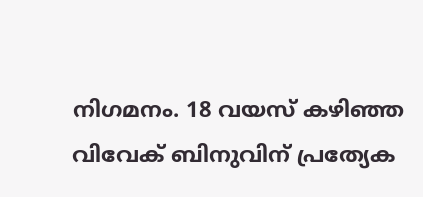നിഗമനം. 18 വയസ് കഴിഞ്ഞ വിവേക് ബിനുവിന് പ്രത്യേക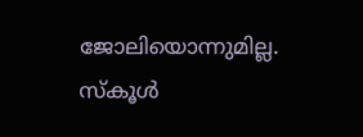ജോലിയൊന്നുമില്ല. സ്കൂള്‍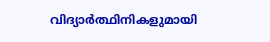വിദ്യാര്‍ത്ഥിനികളുമായി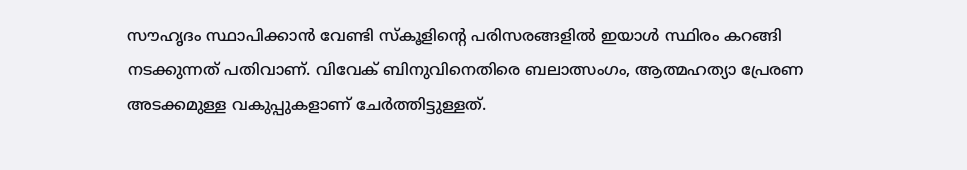സൗഹൃദം സ്ഥാപിക്കാൻ വേണ്ടി സ്കൂളിന്‍റെ പരിസരങ്ങളില്‍ ഇയാള്‍ സ്ഥിരം കറങ്ങി നടക്കുന്നത് പതിവാണ്. വിവേക് ബിനുവിനെതിരെ ബലാത്സംഗം, ആത്മഹത്യാ പ്രേരണ അടക്കമുള്ള വകുപ്പുകളാണ് ചേര്‍ത്തിട്ടുള്ളത്.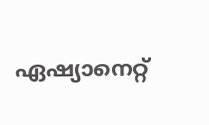ഏഷ്യാനെറ്റ്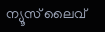ന്യൂസ് ലൈവ്